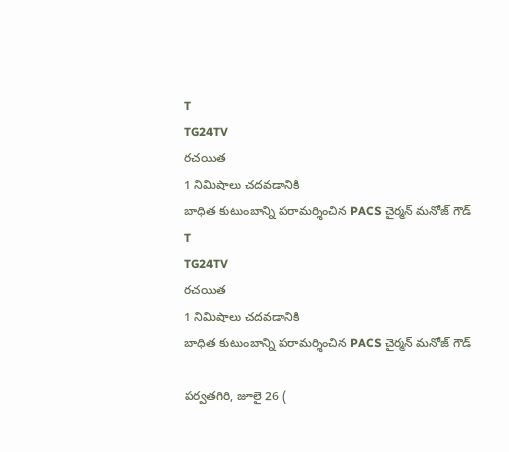T
TG24TV
రచయిత
1 నిమిషాలు చదవడానికి
బాధిత కుటుంబాన్ని పరామర్శించిన PACS చైర్మన్ మనోజ్ గౌడ్
T
TG24TV
రచయిత
1 నిమిషాలు చదవడానికి
బాధిత కుటుంబాన్ని పరామర్శించిన PACS చైర్మన్ మనోజ్ గౌడ్

పర్వతగిరి, జూలై 26 (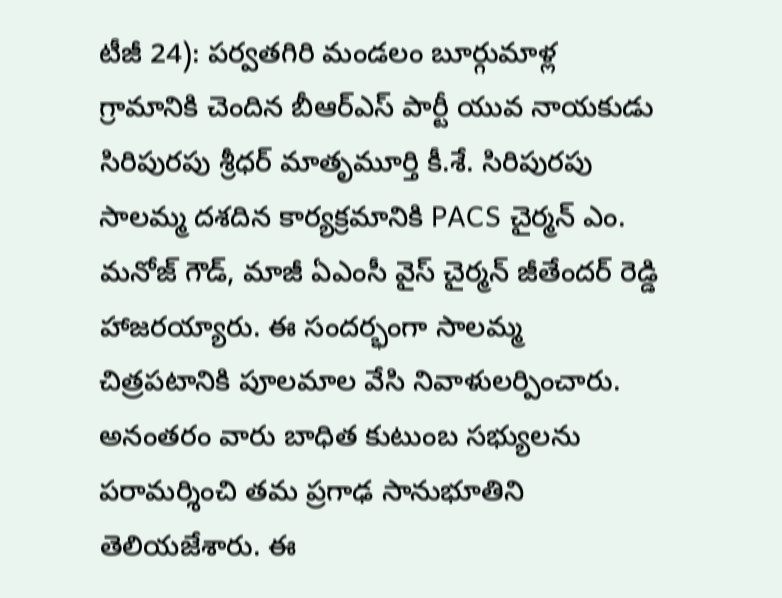టీజీ 24): పర్వతగిరి మండలం బూర్గుమాళ్ల గ్రామానికి చెందిన బీఆర్ఎస్ పార్టీ యువ నాయకుడు సిరిపురపు శ్రీధర్ మాతృమూర్తి కీ.శే. సిరిపురపు సాలమ్మ దశదిన కార్యక్రమానికి PACS చైర్మన్ ఎం. మనోజ్ గౌడ్, మాజీ ఏఎంసీ వైస్ చైర్మన్ జీతేందర్ రెడ్డి హాజరయ్యారు. ఈ సందర్భంగా సాలమ్మ చిత్రపటానికి పూలమాల వేసి నివాళులర్పించారు. అనంతరం వారు బాధిత కుటుంబ సభ్యులను పరామర్శించి తమ ప్రగాఢ సానుభూతిని తెలియజేశారు. ఈ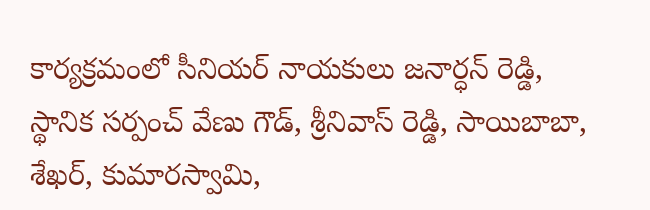కార్యక్రమంలో సీనియర్ నాయకులు జనార్ధన్ రెడ్డి, స్థానిక సర్పంచ్ వేణు గౌడ్, శ్రీనివాస్ రెడ్డి, సాయిబాబా, శేఖర్, కుమారస్వామి,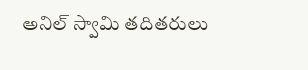అనిల్ స్వామి తదితరులు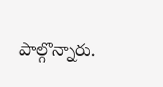పాల్గొన్నారు.